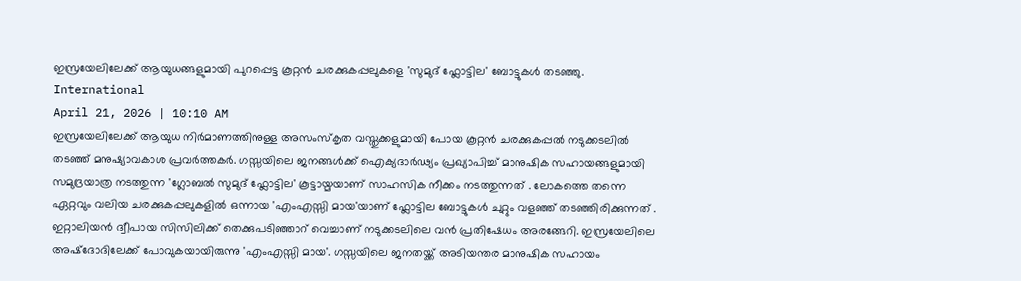ഇസ്രയേലിലേക്ക് ആയുധങ്ങളുമായി പുറപ്പെട്ട കൂറ്റൻ ചരക്കുകപ്പലുകളെ 'സുമുദ് ഫ്ലോട്ടില' ബോട്ടുകൾ തടഞ്ഞു.
International
April 21, 2026 | 10:10 AM
ഇസ്രയേലിലേക്ക് ആയുധ നിർമാണത്തിനുള്ള അസംസ്കൃത വസ്തുക്കളുമായി പോയ കൂറ്റൻ ചരക്കുകപ്പൽ നടുക്കടലിൽ തടഞ്ഞ് മനുഷ്യാവകാശ പ്രവർത്തകർ. ഗസ്സയിലെ ജനങ്ങൾക്ക് ഐക്യദാർഢ്യം പ്രഖ്യാപിച്ച് മാനുഷിക സഹായങ്ങളുമായി സമുദ്രയാത്ര നടത്തുന്ന 'ഗ്ലോബൽ സുമുദ് ഫ്ലോട്ടില' കൂട്ടായ്മയാണ് സാഹസിക നീക്കം നടത്തുന്നത് . ലോകത്തെ തന്നെ ഏറ്റവും വലിയ ചരക്കുകപ്പലുകളിൽ ഒന്നായ 'എംഎസ്സി മായ'യാണ് ഫ്ലോട്ടില ബോട്ടുകൾ ചുറ്റും വളഞ്ഞ് തടഞ്ഞിരിക്കുന്നത് .
ഇറ്റാലിയൻ ദ്വീപായ സിസിലിക്ക് തെക്കുപടിഞ്ഞാറ് വെച്ചാണ് നടുക്കടലിലെ വൻ പ്രതിഷേധം അരങ്ങേറി. ഇസ്രയേലിലെ അഷ്ദോദിലേക്ക് പോവുകയായിരുന്നു 'എംഎസ്സി മായ'. ഗസ്സയിലെ ജനതയ്ക്ക് അടിയന്തര മാനുഷിക സഹായം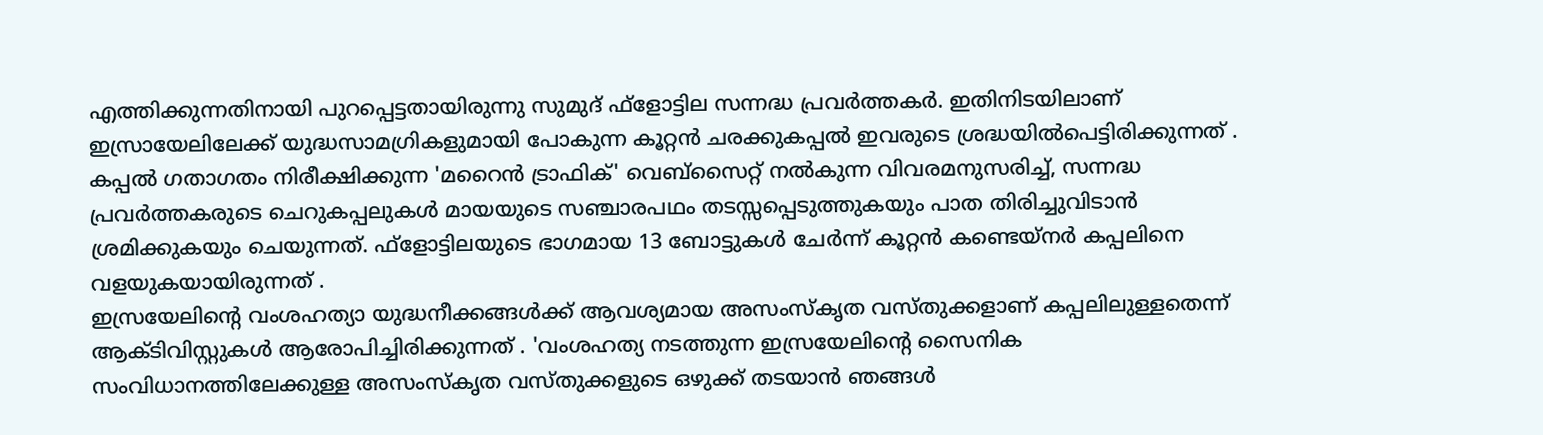എത്തിക്കുന്നതിനായി പുറപ്പെട്ടതായിരുന്നു സുമുദ് ഫ്ളോട്ടില സന്നദ്ധ പ്രവർത്തകർ. ഇതിനിടയിലാണ് ഇസ്രായേലിലേക്ക് യുദ്ധസാമഗ്രികളുമായി പോകുന്ന കൂറ്റൻ ചരക്കുകപ്പൽ ഇവരുടെ ശ്രദ്ധയിൽപെട്ടിരിക്കുന്നത് .
കപ്പൽ ഗതാഗതം നിരീക്ഷിക്കുന്ന 'മറൈൻ ട്രാഫിക്' വെബ്സൈറ്റ് നൽകുന്ന വിവരമനുസരിച്ച്, സന്നദ്ധ പ്രവർത്തകരുടെ ചെറുകപ്പലുകൾ മായയുടെ സഞ്ചാരപഥം തടസ്സപ്പെടുത്തുകയും പാത തിരിച്ചുവിടാൻ ശ്രമിക്കുകയും ചെയുന്നത്. ഫ്ളോട്ടിലയുടെ ഭാഗമായ 13 ബോട്ടുകൾ ചേർന്ന് കൂറ്റൻ കണ്ടെയ്നർ കപ്പലിനെ വളയുകയായിരുന്നത് .
ഇസ്രയേലിന്റെ വംശഹത്യാ യുദ്ധനീക്കങ്ങൾക്ക് ആവശ്യമായ അസംസ്കൃത വസ്തുക്കളാണ് കപ്പലിലുള്ളതെന്ന് ആക്ടിവിസ്റ്റുകൾ ആരോപിച്ചിരിക്കുന്നത് . 'വംശഹത്യ നടത്തുന്ന ഇസ്രയേലിന്റെ സൈനിക സംവിധാനത്തിലേക്കുള്ള അസംസ്കൃത വസ്തുക്കളുടെ ഒഴുക്ക് തടയാൻ ഞങ്ങൾ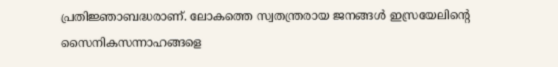പ്രതിജ്ഞാബദ്ധരാണ്. ലോകത്തെ സ്വതന്ത്രരായ ജനങ്ങൾ ഇസ്രയേലിന്റെ സൈനികസന്നാഹങ്ങളെ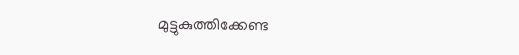മുട്ടുകുത്തിക്കേണ്ട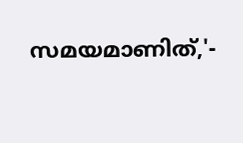സമയമാണിത്,'-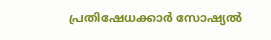പ്രതിഷേധക്കാർ സോഷ്യൽ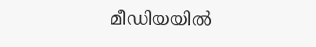മീഡിയയിൽ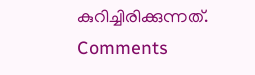കുറിച്ചിരിക്കുന്നത്.
Comments